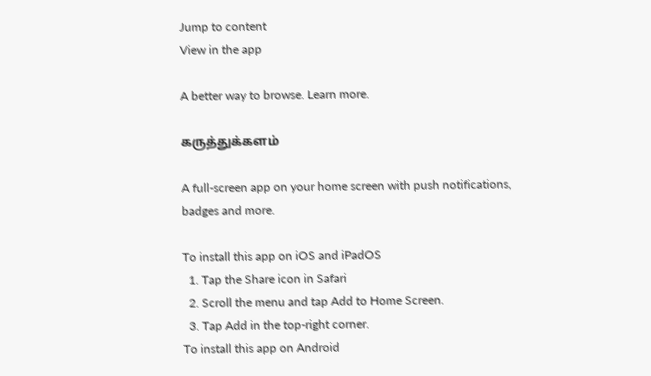Jump to content
View in the app

A better way to browse. Learn more.

கருத்துக்களம்

A full-screen app on your home screen with push notifications, badges and more.

To install this app on iOS and iPadOS
  1. Tap the Share icon in Safari
  2. Scroll the menu and tap Add to Home Screen.
  3. Tap Add in the top-right corner.
To install this app on Android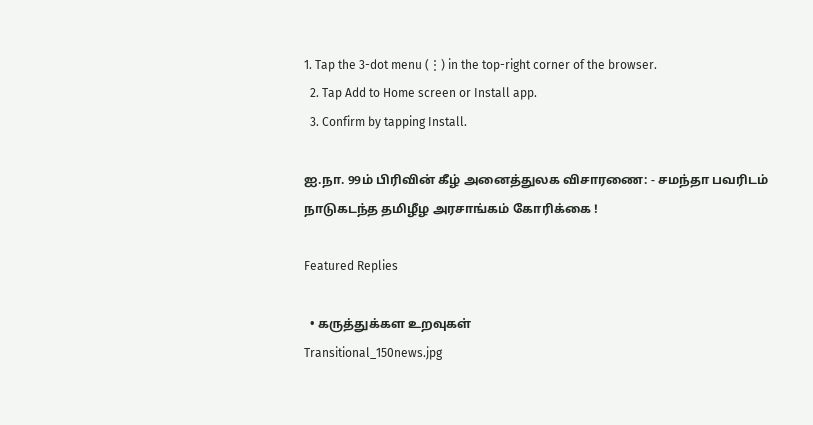1. Tap the 3-dot menu (⋮) in the top-right corner of the browser.
  2. Tap Add to Home screen or Install app.
  3. Confirm by tapping Install.

ஐ.நா. 99ம் பிரிவின் கீழ் அனைத்துலக விசாரணை: - சமந்தா பவரிடம் நாடுகடந்த தமிழீழ அரசாங்கம் கோரிக்கை !

Featured Replies

  • கருத்துக்கள உறவுகள்
Transitional_150news.jpg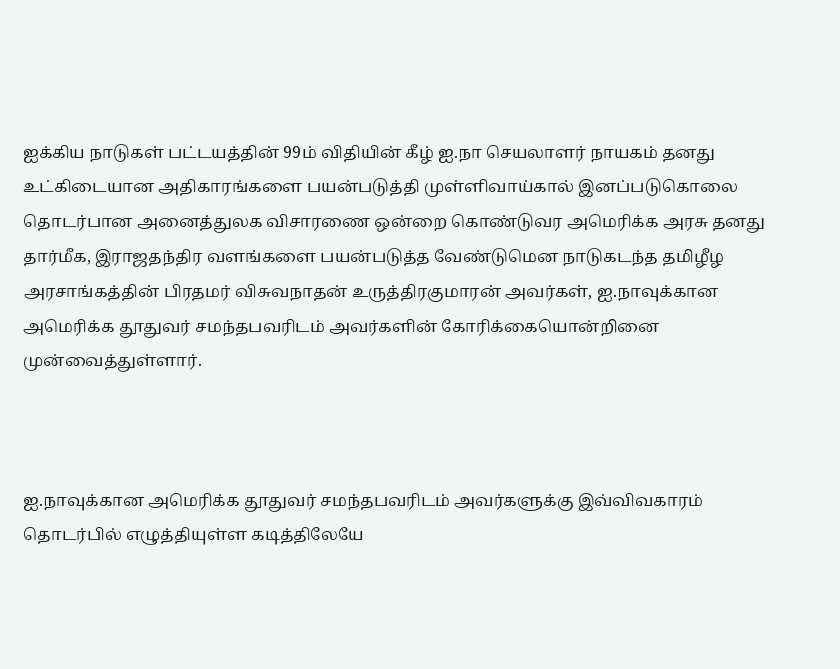ஐக்கிய நாடுகள் பட்டயத்தின் 99ம் விதியின் கீழ் ஐ.நா செயலாளர் நாயகம் தனது உட்கிடையான அதிகாரங்களை பயன்படுத்தி முள்ளிவாய்கால் இனப்படுகொலை தொடர்பான அனைத்துலக விசாரணை ஒன்றை கொண்டுவர அமெரிக்க அரசு தனது தார்மீக, இராஜதந்திர வளங்களை பயன்படுத்த வேண்டுமென நாடுகடந்த தமிழீழ அரசாங்கத்தின் பிரதமர் விசுவநாதன் உருத்திரகுமாரன் அவர்கள், ஐ.நாவுக்கான அமெரிக்க தூதுவர் சமந்தபவரிடம் அவர்களின் கோரிக்கையொன்றினை முன்வைத்துள்ளார்.



ஐ.நாவுக்கான அமெரிக்க தூதுவர் சமந்தபவரிடம் அவர்களுக்கு இவ்விவகாரம் தொடர்பில் எழுத்தியுள்ள கடித்திலேயே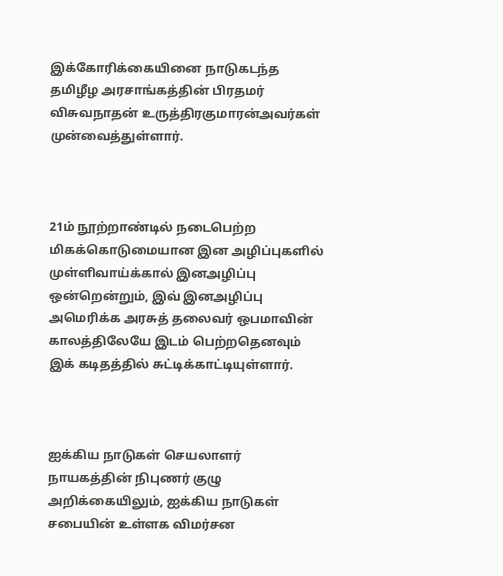இக்கோரிக்கையினை நாடுகடந்த தமிழீழ அரசாங்கத்தின் பிரதமர் விசுவநாதன் உருத்திரகுமாரன்அவர்கள் முன்வைத்துள்ளார்.



21ம் நூற்றாண்டில் நடைபெற்ற மிகக்கொடுமையான இன அழிப்புகளில் முள்ளிவாய்க்கால் இனஅழிப்பு ஒன்றென்றும், இவ் இனஅழிப்பு அமெரிக்க அரசுத் தலைவர் ஒபமாவின் காலத்திலேயே இடம் பெற்றதெனவும் இக் கடிதத்தில் சுட்டிக்காட்டியுள்ளார்.



ஐக்கிய நாடுகள் செயலாளர் நாயகத்தின் நிபுணர் குழு அறிக்கையிலும், ஐக்கிய நாடுகள் சபையின் உள்ளக விமர்சன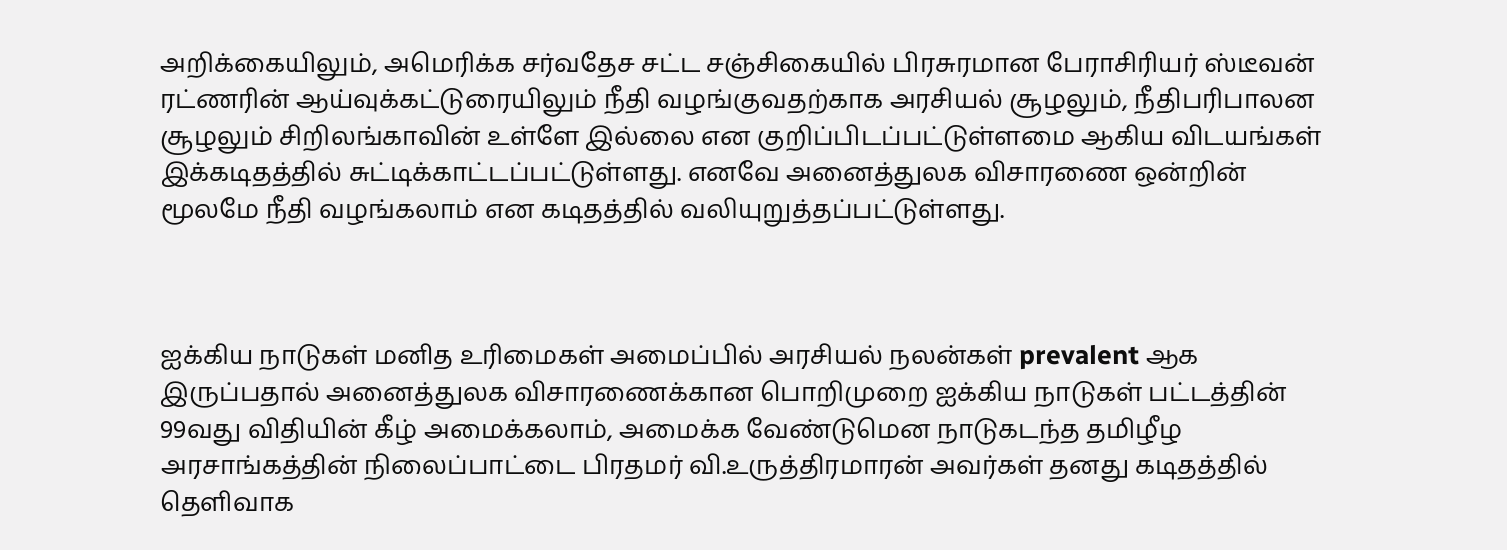அறிக்கையிலும், அமெரிக்க சர்வதேச சட்ட சஞ்சிகையில் பிரசுரமான பேராசிரியர் ஸ்டீவன் ரட்ணரின் ஆய்வுக்கட்டுரையிலும் நீதி வழங்குவதற்காக அரசியல் சூழலும், நீதிபரிபாலன சூழலும் சிறிலங்காவின் உள்ளே இல்லை என குறிப்பிடப்பட்டுள்ளமை ஆகிய விடயங்கள் இக்கடிதத்தில் சுட்டிக்காட்டப்பட்டுள்ளது. எனவே அனைத்துலக விசாரணை ஒன்றின் மூலமே நீதி வழங்கலாம் என கடிதத்தில் வலியுறுத்தப்பட்டுள்ளது.



ஐக்கிய நாடுகள் மனித உரிமைகள் அமைப்பில் அரசியல் நலன்கள் prevalent ஆக இருப்பதால் அனைத்துலக விசாரணைக்கான பொறிமுறை ஐக்கிய நாடுகள் பட்டத்தின் 99வது விதியின் கீழ் அமைக்கலாம், அமைக்க வேண்டுமென நாடுகடந்த தமிழீழ அரசாங்கத்தின் நிலைப்பாட்டை பிரதமர் வி.உருத்திரமாரன் அவர்கள் தனது கடிதத்தில் தெளிவாக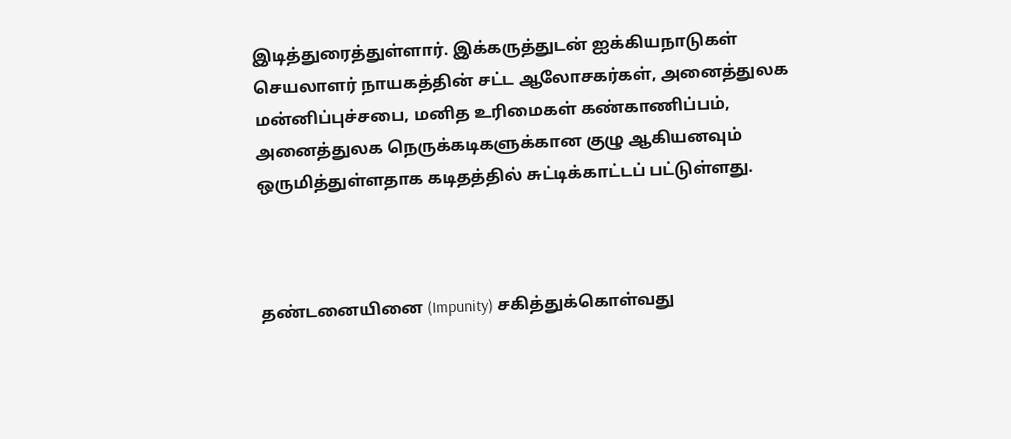இடித்துரைத்துள்ளார். இக்கருத்துடன் ஐக்கியநாடுகள் செயலாளர் நாயகத்தின் சட்ட ஆலோசகர்கள், அனைத்துலக மன்னிப்புச்சபை, மனித உரிமைகள் கண்காணிப்பம், அனைத்துலக நெருக்கடிகளுக்கான குழு ஆகியனவும் ஒருமித்துள்ளதாக கடிதத்தில் சுட்டிக்காட்டப் பட்டுள்ளது.



தண்டனையினை (Impunity) சகித்துக்கொள்வது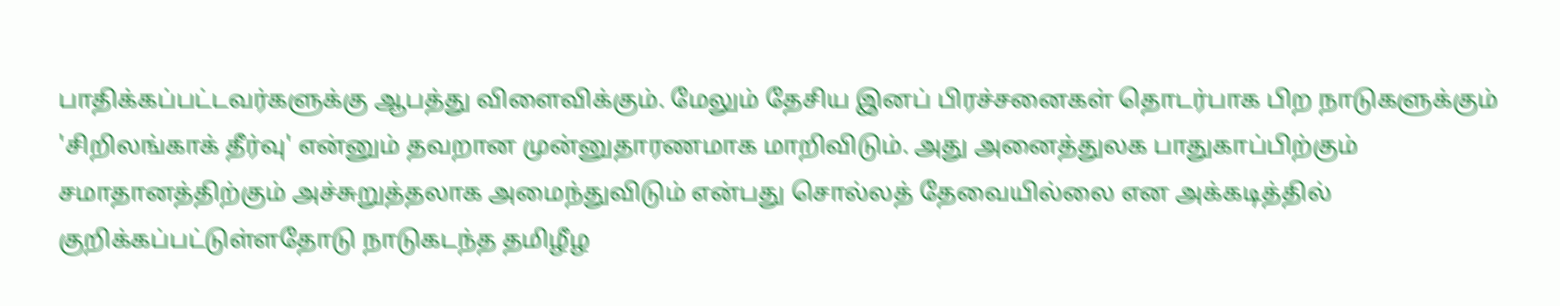பாதிக்கப்பட்டவர்களுக்கு ஆபத்து விளைவிக்கும். மேலும் தேசிய இனப் பிரச்சனைகள் தொடர்பாக பிற நாடுகளுக்கும் 'சிறிலங்காக் தீர்வு' என்னும் தவறான முன்னுதாரணமாக மாறிவிடும். அது அனைத்துலக பாதுகாப்பிற்கும் சமாதானத்திற்கும் அச்சுறுத்தலாக அமைந்துவிடும் என்பது சொல்லத் தேவையில்லை என அக்கடித்தில் குறிக்கப்பட்டுள்ளதோடு நாடுகடந்த தமிழீழ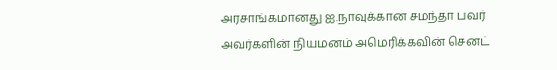அரசாங்கமானது ஐ.நாவுக்கான சமந்தா பவர் அவர்களின் நியமனம் அமெரிக்கவின் செனட்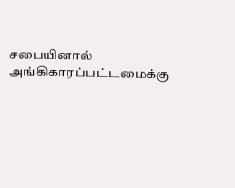சபையினால் அங்கிகாரப்பட்டமைக்கு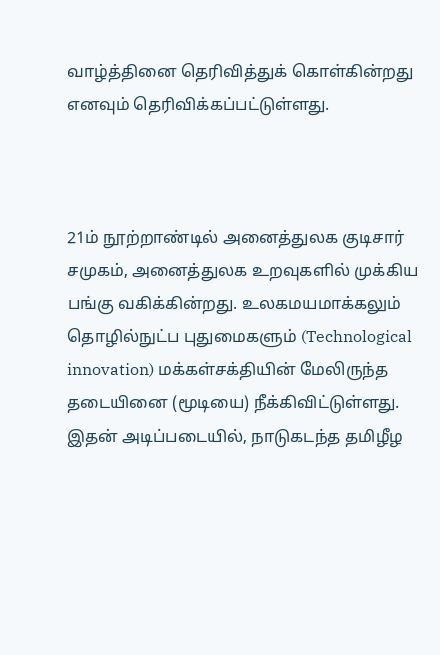வாழ்த்தினை தெரிவித்துக் கொள்கின்றது எனவும் தெரிவிக்கப்பட்டுள்ளது.



21ம் நூற்றாண்டில் அனைத்துலக குடிசார் சமுகம், அனைத்துலக உறவுகளில் முக்கிய பங்கு வகிக்கின்றது. உலகமயமாக்கலும் தொழில்நுட்ப புதுமைகளும் (Technological innovation) மக்கள்சக்தியின் மேலிருந்த தடையினை (மூடியை) நீக்கிவிட்டுள்ளது. இதன் அடிப்படையில், நாடுகடந்த தமிழீழ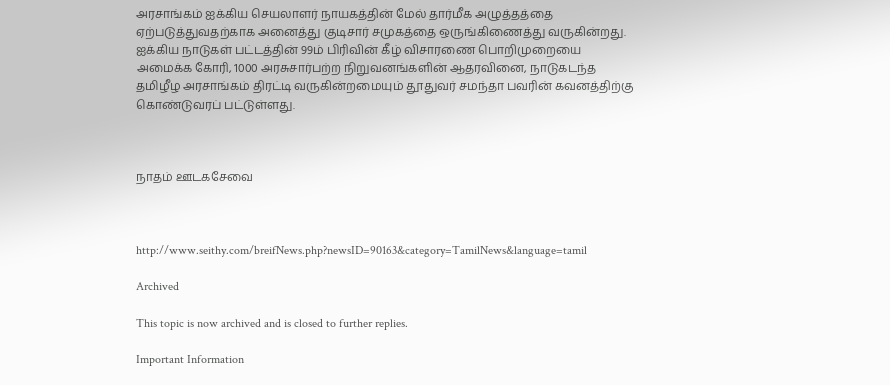அரசாங்கம் ஐக்கிய செயலாளர் நாயகத்தின் மேல் தார்மீக அழுத்தத்தை ஏற்படுத்துவதற்காக அனைத்து குடிசார் சமுகத்தை ஒருங்கிணைத்து வருகின்றது. ஐக்கிய நாடுகள் பட்டத்தின் 99ம் பிரிவின் கீழ் விசாரணை பொறிமுறையை அமைக்க கோரி, 1000 அரசுசார்பற்ற நிறுவனங்களின் ஆதரவினை, நாடுகடந்த தமிழீழ அரசாங்கம் திரட்டி வருகின்றமையும் தூதுவர் சமந்தா பவரின் கவனத்திற்கு கொண்டுவரப் பட்டுள்ளது.



நாதம் ஊடகசேவை



http://www.seithy.com/breifNews.php?newsID=90163&category=TamilNews&language=tamil

Archived

This topic is now archived and is closed to further replies.

Important Information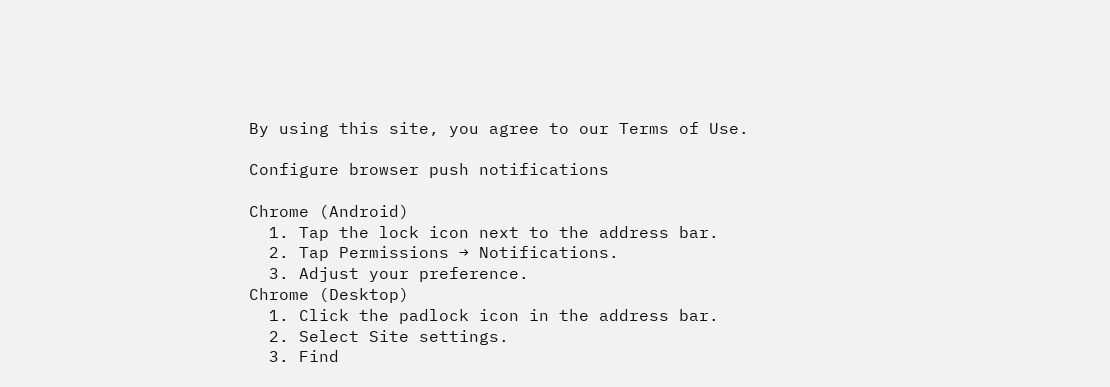By using this site, you agree to our Terms of Use.

Configure browser push notifications

Chrome (Android)
  1. Tap the lock icon next to the address bar.
  2. Tap Permissions → Notifications.
  3. Adjust your preference.
Chrome (Desktop)
  1. Click the padlock icon in the address bar.
  2. Select Site settings.
  3. Find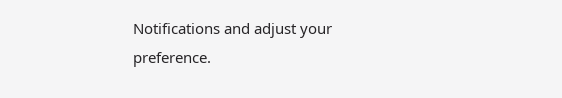Notifications and adjust your preference.